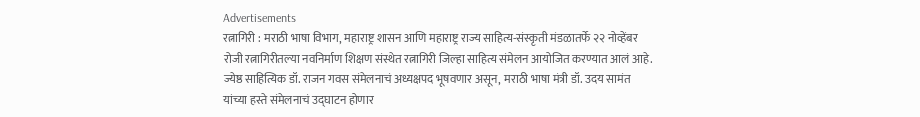Advertisements
रत्नागिरी : मराठी भाषा विभाग, महाराष्ट्र शासन आणि महाराष्ट्र राज्य साहित्य-संस्कृती मंडळातर्फे २२ नोव्हेंबर रोजी रत्नागिरीतल्या नवनिर्माण शिक्षण संस्थेत रत्नागिरी जिल्हा साहित्य संमेलन आयोजित करण्यात आलं आहे. ज्येष्ठ साहित्यिक डॉ. राजन गवस संमेलनाचं अध्यक्षपद भूषवणार असून, मराठी भाषा मंत्री डॉ. उदय सामंत यांच्या हस्ते संमेलनाचं उद्घाटन होणार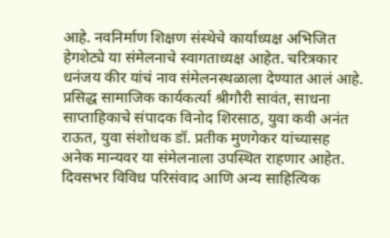आहे. नवनिर्माण शिक्षण संस्थेचे कार्याध्यक्ष अभिजित हेगशेट्ये या संमेलनाचे स्वागताध्यक्ष आहेत. चरित्रकार धनंजय कीर यांचं नाव संमेलनस्थळाला देण्यात आलं आहे. प्रसिद्ध सामाजिक कार्यकर्त्या श्रीगौरी सावंत, साधना साप्ताहिकाचे संपादक विनोद शिरसाठ, युवा कवी अनंत राऊत, युवा संशोधक डॉ. प्रतीक मुणगेकर यांच्यासह अनेक मान्यवर या संमेलनाला उपस्थित राहणार आहेत. दिवसभर विविध परिसंवाद आणि अन्य साहित्यिक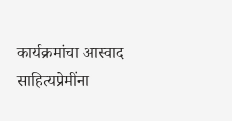कार्यक्रमांचा आस्वाद साहित्यप्रेमींना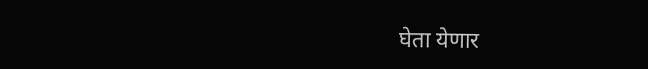घेता येणार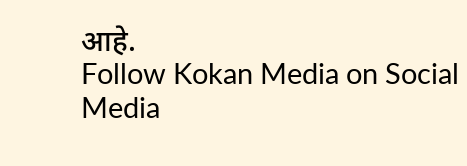आहे.
Follow Kokan Media on Social Media